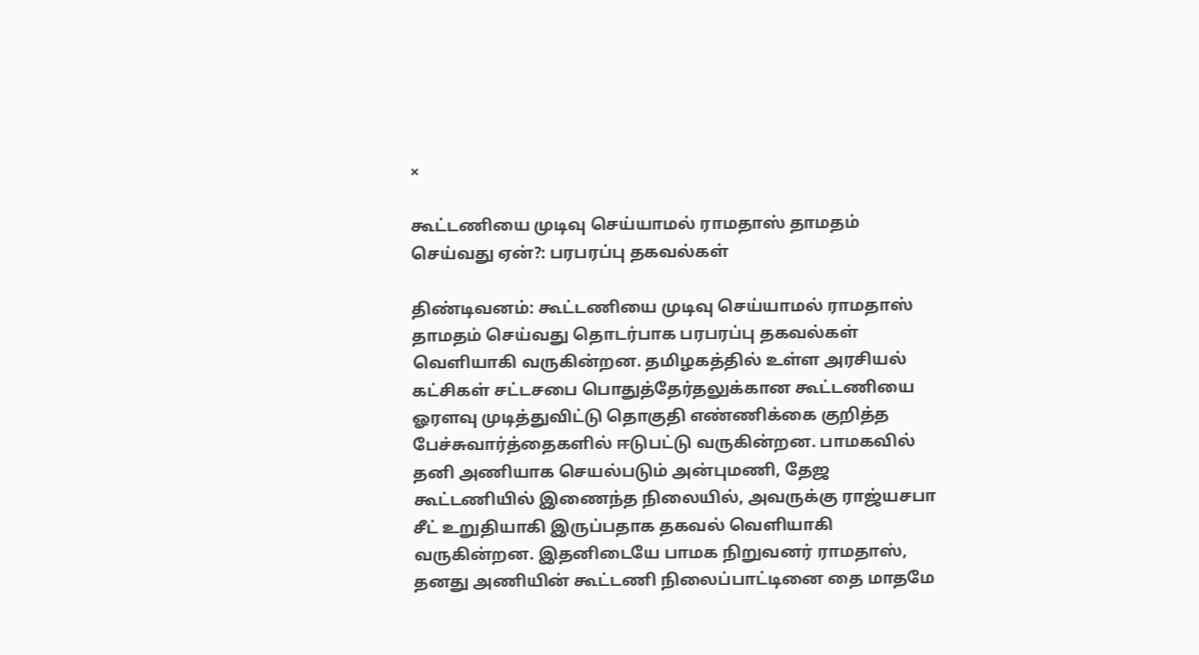×

கூட்டணியை முடிவு செய்யாமல் ராமதாஸ் தாமதம் செய்வது ஏன்?: பரபரப்பு தகவல்கள்

திண்டிவனம்: கூட்டணியை முடிவு செய்யாமல் ராமதாஸ் தாமதம் செய்வது தொடர்பாக பரபரப்பு தகவல்கள் வெளியாகி வருகின்றன. தமிழகத்தில் உள்ள அரசியல் கட்சிகள் சட்டசபை பொதுத்தேர்தலுக்கான கூட்டணியை ஓரளவு முடித்துவிட்டு தொகுதி எண்ணிக்கை குறித்த பேச்சுவார்த்தைகளில் ஈடுபட்டு வருகின்றன. பாமகவில் தனி அணியாக செயல்படும் அன்புமணி, தேஜ கூட்டணியில் இணைந்த நிலையில், அவருக்கு ராஜ்யசபா சீட் உறுதியாகி இருப்பதாக தகவல் வெளியாகி வருகின்றன. இதனிடையே பாமக நிறுவனர் ராமதாஸ், தனது அணியின் கூட்டணி நிலைப்பாட்டினை தை மாதமே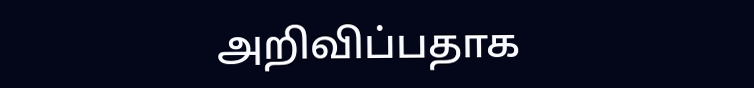அறிவிப்பதாக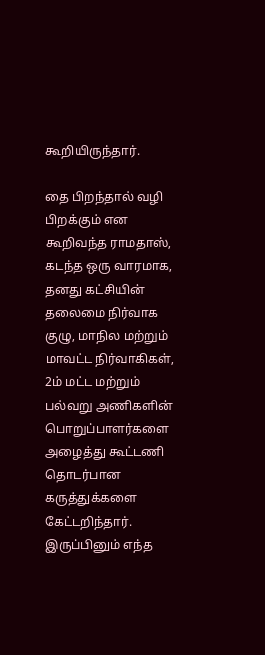கூறியிருந்தார்.

தை பிறந்தால் வழி பிறக்கும் என கூறிவந்த ராமதாஸ், கடந்த ஒரு வாரமாக, தனது கட்சியின் தலைமை நிர்வாக குழு, மாநில மற்றும் மாவட்ட நிர்வாகிகள், 2ம் மட்ட மற்றும் பல்வறு அணிகளின் பொறுப்பாளர்களை அழைத்து கூட்டணி தொடர்பான கருத்துக்களை கேட்டறிந்தார். இருப்பினும் எந்த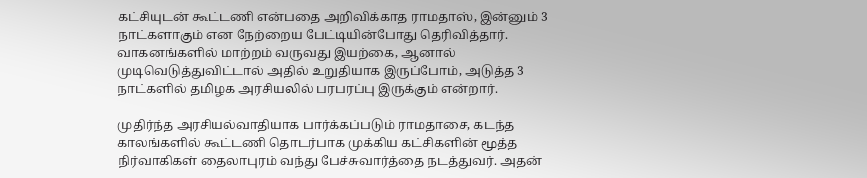கட்சியுடன் கூட்டணி என்பதை அறிவிக்காத ராமதாஸ், இன்னும் 3 நாட்களாகும் என நேற்றைய பேட்டியின்போது தெரிவித்தார். வாகனங்களில் மாற்றம் வருவது இயற்கை, ஆனால் முடிவெடுத்துவிட்டால் அதில் உறுதியாக இருப்போம், அடுத்த 3 நாட்களில் தமிழக அரசியலில் பரபரப்பு இருக்கும் என்றார்.

முதிர்ந்த அரசியல்வாதியாக பார்க்கப்படும் ராமதாசை, கடந்த காலங்களில் கூட்டணி தொடர்பாக முக்கிய கட்சிகளின் மூத்த நிர்வாகிகள் தைலாபுரம் வந்து பேச்சுவார்த்தை நடத்துவர். அதன்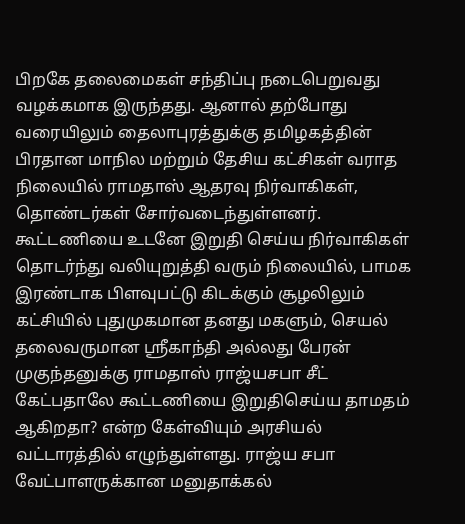பிறகே தலைமைகள் சந்திப்பு நடைபெறுவது வழக்கமாக இருந்தது. ஆனால் தற்போது வரையிலும் தைலாபுரத்துக்கு தமிழகத்தின் பிரதான மாநில மற்றும் தேசிய கட்சிகள் வராத நிலையில் ராமதாஸ் ஆதரவு நிர்வாகிகள், தொண்டர்கள் சோர்வடைந்துள்ளனர். கூட்டணியை உடனே இறுதி செய்ய நிர்வாகிகள் தொடர்ந்து வலியுறுத்தி வரும் நிலையில், பாமக இரண்டாக பிளவுபட்டு கிடக்கும் சூழலிலும் கட்சியில் புதுமுகமான தனது மகளும், செயல் தலைவருமான ஸ்ரீகாந்தி அல்லது பேரன் முகுந்தனுக்கு ராமதாஸ் ராஜ்யசபா சீட் கேட்பதாலே கூட்டணியை இறுதிசெய்ய தாமதம் ஆகிறதா? என்ற கேள்வியும் அரசியல் வட்டாரத்தில் எழுந்துள்ளது. ராஜ்ய சபா வேட்பாளருக்கான மனுதாக்கல்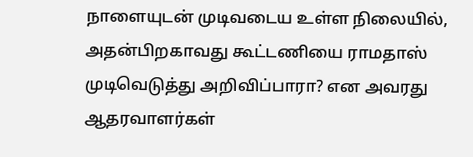நாளையுடன் முடிவடைய உள்ள நிலையில், அதன்பிறகாவது கூட்டணியை ராமதாஸ் முடிவெடுத்து அறிவிப்பாரா? என அவரது ஆதரவாளர்கள்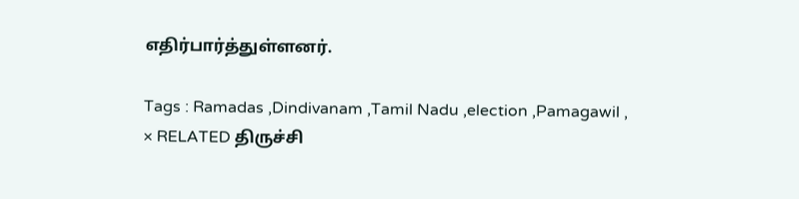எதிர்பார்த்துள்ளனர்.

Tags : Ramadas ,Dindivanam ,Tamil Nadu ,election ,Pamagawil ,
× RELATED திருச்சி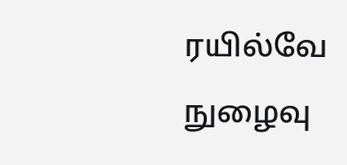ரயில்வே நுழைவு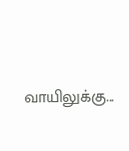வாயிலுக்கு...